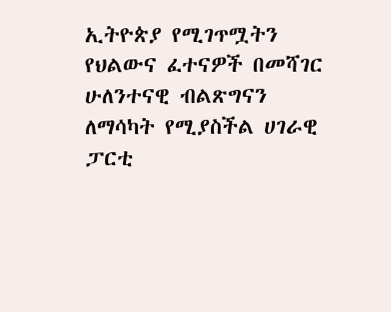ኢትዮጵያ የሚገጥሟትን የህልውና ፈተናዎች በመሻገር ሁለንተናዊ ብልጽግናን ለማሳካት የሚያስችል ሀገራዊ ፓርቲ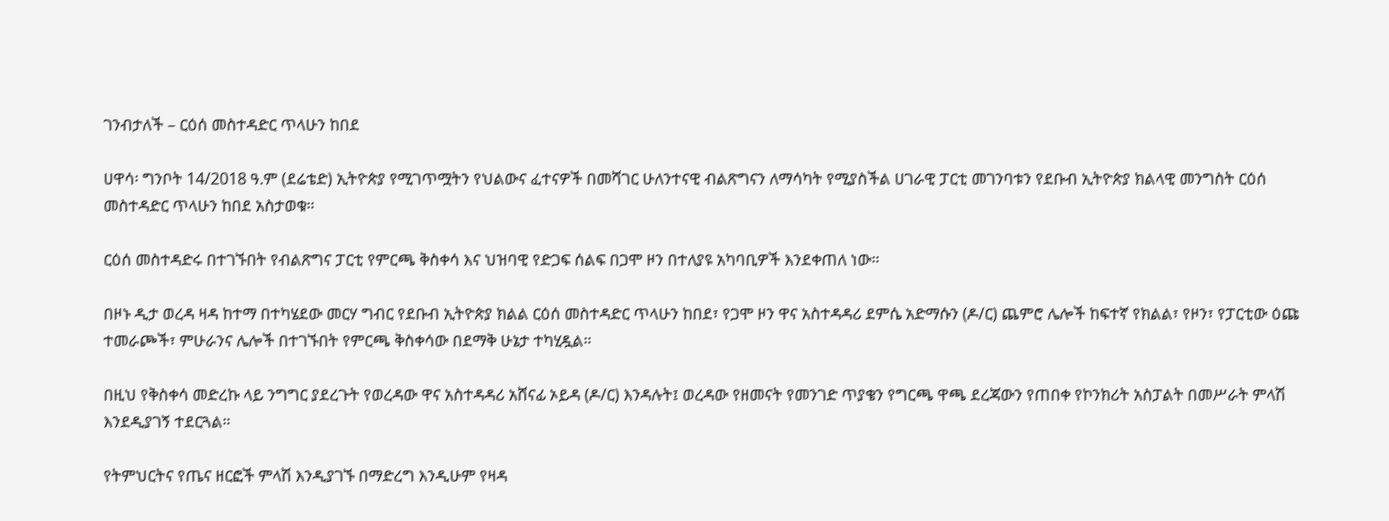ገንብታለች – ርዕሰ መስተዳድር ጥላሁን ከበደ

ሀዋሳ፡ ግንቦት 14/2018 ዓ.ም (ደሬቴድ) ኢትዮጵያ የሚገጥሟትን የህልውና ፈተናዎች በመሻገር ሁለንተናዊ ብልጽግናን ለማሳካት የሚያስችል ሀገራዊ ፓርቲ መገንባቱን የደቡብ ኢትዮጵያ ክልላዊ መንግስት ርዕሰ መስተዳድር ጥላሁን ከበደ አስታወቁ።

ርዕሰ መስተዳድሩ በተገኙበት የብልጽግና ፓርቲ የምርጫ ቅስቀሳ እና ህዝባዊ የድጋፍ ሰልፍ በጋሞ ዞን በተለያዩ አካባቢዎች እንደቀጠለ ነው።

በዞኑ ዲታ ወረዳ ዛዳ ከተማ በተካሄደው መርሃ ግብር የደቡብ ኢትዮጵያ ክልል ርዕሰ መስተዳድር ጥላሁን ከበደ፣ የጋሞ ዞን ዋና አስተዳዳሪ ደምሴ አድማሱን (ዶ/ር) ጨምሮ ሌሎች ከፍተኛ የክልል፣ የዞን፣ የፓርቲው ዕጩ ተመራጮች፣ ምሁራንና ሌሎች በተገኙበት የምርጫ ቅስቀሳው በደማቅ ሁኔታ ተካሂዷል።

በዚህ የቅስቀሳ መድረኩ ላይ ንግግር ያደረጉት የወረዳው ዋና አስተዳዳሪ አሸናፊ ኦይዳ (ዶ/ር) እንዳሉት፤ ወረዳው የዘመናት የመንገድ ጥያቄን የግርጫ ዋጫ ደረጃውን የጠበቀ የኮንክሪት አስፓልት በመሥራት ምላሽ እንደዲያገኝ ተደርጓል።

የትምህርትና የጤና ዘርፎች ምላሽ እንዲያገኙ በማድረግ እንዲሁም የዛዳ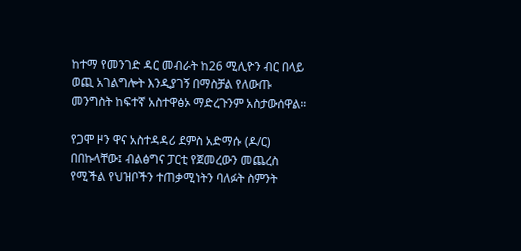ከተማ የመንገድ ዳር መብራት ከ26 ሚሊዮን ብር በላይ ወጪ አገልግሎት እንዲያገኝ በማስቻል የለውጡ መንግስት ከፍተኛ አስተዋፅኦ ማድረጉንም አስታውሰዋል።

የጋሞ ዞን ዋና አስተዳዳሪ ደምስ አድማሱ (ዶ/ር) በበኩላቸው፤ ብልፅግና ፓርቲ የጀመረውን መጨረስ የሚችል የህዝቦችን ተጠቃሚነትን ባለፉት ስምንት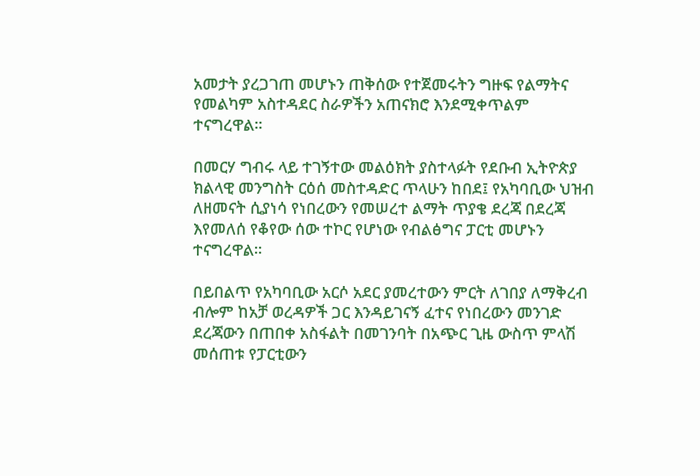አመታት ያረጋገጠ መሆኑን ጠቅሰው የተጀመሩትን ግዙፍ የልማትና የመልካም አስተዳደር ስራዎችን አጠናክሮ እንደሚቀጥልም ተናግረዋል።

በመርሃ ግብሩ ላይ ተገኝተው መልዕክት ያስተላፉት የደቡብ ኢትዮጵያ ክልላዊ መንግስት ርዕሰ መስተዳድር ጥላሁን ከበደ፤ የአካባቢው ህዝብ ለዘመናት ሲያነሳ የነበረውን የመሠረተ ልማት ጥያቄ ደረጃ በደረጃ እየመለሰ የቆየው ሰው ተኮር የሆነው የብልፅግና ፓርቲ መሆኑን ተናግረዋል።

በይበልጥ የአካባቢው አርሶ አደር ያመረተውን ምርት ለገበያ ለማቅረብ ብሎም ከአቻ ወረዳዎች ጋር እንዳይገናኝ ፈተና የነበረውን መንገድ ደረጃውን በጠበቀ አስፋልት በመገንባት በአጭር ጊዜ ውስጥ ምላሽ መሰጠቱ የፓርቲውን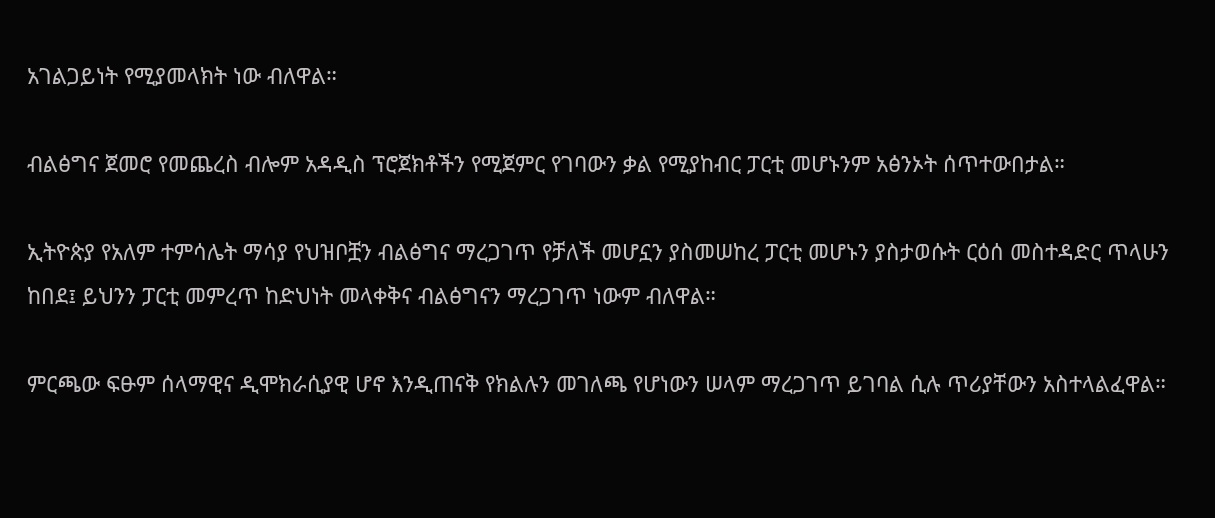አገልጋይነት የሚያመላክት ነው ብለዋል።

ብልፅግና ጀመሮ የመጨረስ ብሎም አዳዲስ ፕሮጀክቶችን የሚጀምር የገባውን ቃል የሚያከብር ፓርቲ መሆኑንም አፅንኦት ሰጥተውበታል።

ኢትዮጵያ የአለም ተምሳሌት ማሳያ የህዝቦቿን ብልፅግና ማረጋገጥ የቻለች መሆኗን ያስመሠከረ ፓርቲ መሆኑን ያስታወሱት ርዕሰ መስተዳድር ጥላሁን ከበደ፤ ይህንን ፓርቲ መምረጥ ከድህነት መላቀቅና ብልፅግናን ማረጋገጥ ነውም ብለዋል።

ምርጫው ፍፁም ሰላማዊና ዲሞክራሲያዊ ሆኖ እንዲጠናቅ የክልሉን መገለጫ የሆነውን ሠላም ማረጋገጥ ይገባል ሲሉ ጥሪያቸውን አስተላልፈዋል።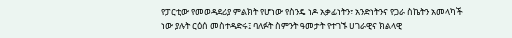የፓርቲው የመወዳደሪያ ምልክት የሆነው የስንዴ ነዶ አቃፊነትን፣ አንድነትንና የጋራ ስኬትን አመላካች ነው ያሉት ርዕሰ መስተዳድሩ፤ ባለፉት ስምንት ዓመታት የተገኙ ሀገራዊና ክልላዊ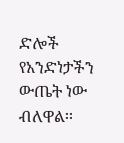ድሎች የአንድነታችን ውጤት ነው ብለዋል፡፡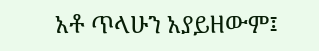አቶ ጥላሁን አያይዘውም፤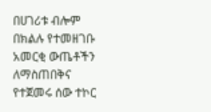በሀገሪቱ ብሎም በክልሉ የተመዘገቡ አመርቂ ውጤቶችን ለማስጠበቅና የተጀመሩ ሰው ተኮር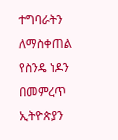ተግባራትን ለማስቀጠል የስንዴ ነዶን በመምረጥ ኢትዮጵያን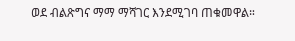ወደ ብልጽግና ማማ ማሻገር እንደሚገባ ጠቁመዋል።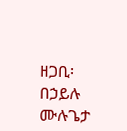ዘጋቢ፡ በኃይሉ ሙሉጌታ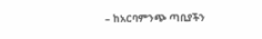– ከአርባምንጭ ጣቢያችን